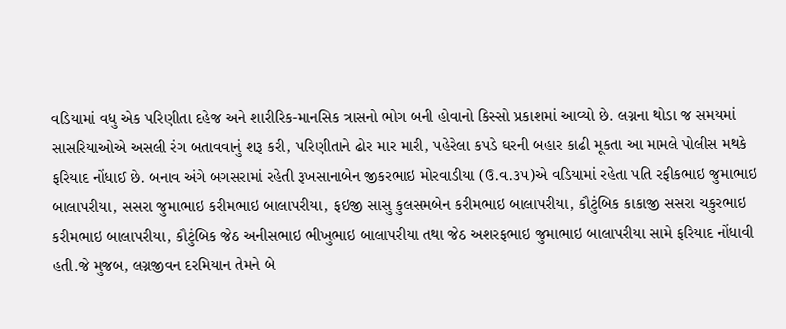વડિયામાં વધુ એક પરિણીતા દહેજ અને શારીરિક-માનસિક ત્રાસનો ભોગ બની હોવાનો કિસ્સો પ્રકાશમાં આવ્યો છે. લગ્નના થોડા જ સમયમાં સાસરિયાઓએ અસલી રંગ બતાવવાનું શરૂ કરી, પરિણીતાને ઢોર માર મારી, પહેરેલા કપડે ઘરની બહાર કાઢી મૂકતા આ મામલે પોલીસ મથકે ફરિયાદ નોંધાઈ છે. બનાવ અંગે બગસરામાં રહેતી રૂખસાનાબેન જીકરભાઇ મોરવાડીયા (ઉ.વ.૩૫)એ વડિયામાં રહેતા પતિ રફીકભાઇ જુમાભાઇ બાલાપરીયા, સસરા જુમાભાઇ કરીમભાઇ બાલાપરીયા, ફઇજી સાસુ કુલસમબેન કરીમભાઇ બાલાપરીયા, કૌટુંબિક કાકાજી સસરા ચકુરભાઇ કરીમભાઇ બાલાપરીયા, કૌટુંબિક જેઠ અનીસભાઇ ભીખુભાઇ બાલાપરીયા તથા જેઠ અશરફભાઇ જુમાભાઇ બાલાપરીયા સામે ફરિયાદ નોંધાવી હતી.જે મુજબ, લગ્નજીવન દરમિયાન તેમને બે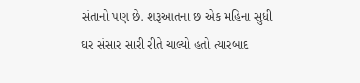સંતાનો પણ છે. શરૂઆતના છ એક મહિના સુધી ઘર સંસાર સારી રીતે ચાલ્યો હતો ત્યારબાદ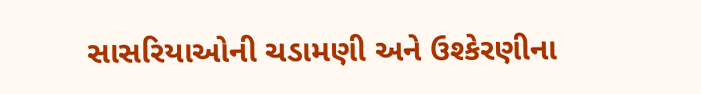સાસરિયાઓની ચડામણી અને ઉશ્કેરણીના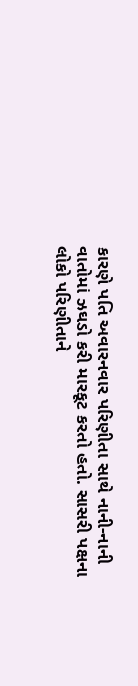કારણે પતિ અવારનવાર પરિણીતા સાથે નાની-નાની વાતોમાં ઝઘડો કરી મારકૂટ કરતો હતો. સાસરી પક્ષના લોકો પરિણીતાને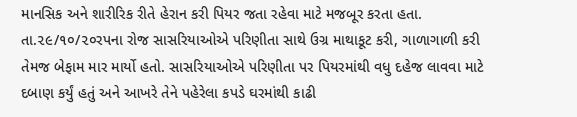માનસિક અને શારીરિક રીતે હેરાન કરી પિયર જતા રહેવા માટે મજબૂર કરતા હતા. તા.૨૯/૧૦/૨૦રપના રોજ સાસરિયાઓએ પરિણીતા સાથે ઉગ્ર માથાકૂટ કરી, ગાળાગાળી કરી તેમજ બેફામ માર માર્યો હતો. સાસરિયાઓએ પરિણીતા પર પિયરમાંથી વધુ દહેજ લાવવા માટે દબાણ કર્યું હતું અને આખરે તેને પહેરેલા કપડે ઘરમાંથી કાઢી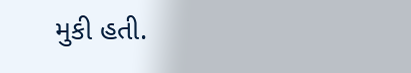મુકી હતી.